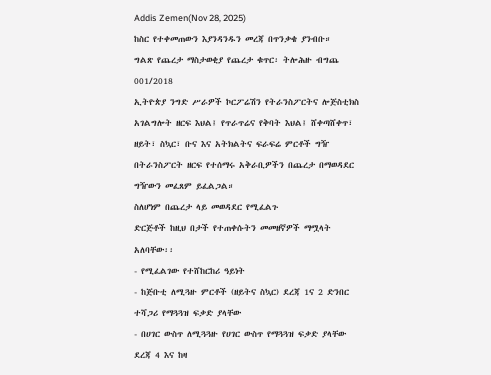Addis Zemen(Nov 28, 2025)
ከስር የተቀመጠውን እያንዳንዱን መረጃ በጥንቃቄ ያንብቡ።
ግልጽ የጨረታ ማስታወቂያ የጨረታ ቁጥር፡ ትሎሕዙ ብግጨ 001/2018
ኢትዮጵያ ንግድ ሥራዎች ኮርፖሬሽን የትራንስፖርትና ሎጅስቲክስ አገልግሎት ዘርፍ እህል፤ የጥራጥሬና የቅባት እህል፤ ሸቀጣሸቀጥ፣ ዘይት፣ ስኳር፣ ቡና እና አትክልትና ፍራፍሬ ምርቶች ግዥ በትራንስፖርት ዘርፍ የተሰማሩ አቅራቢዎችን በጨረታ በማወዳደር ግዥውን መፈጸም ይፈልጋል።
ስለሆነም በጨረታ ላይ መወዳደር የሚፈልጉ
ድርጅቶች ከዚህ በታች የተጠቀሱትን መመዘኛዎች ማሟላት አለባቸው፡፡
- የሚፈልገው የተሸከርከሪ ዓይነት
- ከጅቡቲ ለሚጓዙ ምርቶች (ዘይትና ስኳር) ደረጃ 1ና 2 ድንበር ተሻጋሪ የማጓጓዝ ፍቃድ ያላቸው
- በሀገር ውስጥ ለሚጓጓዙ የሀገር ውስጥ የማጓጓዝ ፍቃድ ያላቸው ደረጃ 4 እና ከዛ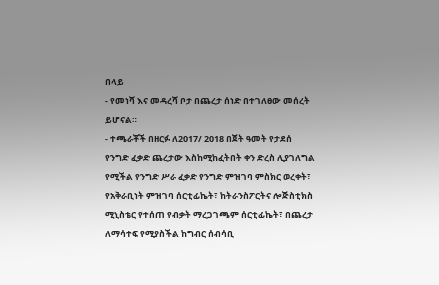በላይ
- የመነሻ እና መዳረሻ ቦታ በጨረታ ሰነድ በተገለፀው መሰረት ይሆናል።
- ተጫራቾች በዘርፉ ለ2017/ 2018 በጀት ዓመት የታደሰ የንግድ ፈቃድ ጨረታው እስከሚከፈትበት ቀን ድረስ ሊያገለግል የሚችል የንግድ ሥራ ፈቃድ የንግድ ምዝገባ ምስክር ወረቀት፣ የአቅራቢነት ምዝገባ ሰርቲፊኬት፣ ከትራንስፖርትና ሎጅስቲክስ ሚኒስቴር የተሰጠ የብቃት ማረጋገጫም ሰርቲፊኬት፣ በጨረታ ለማሳተፍ የሚያስችል ከግብር ሰብሳቢ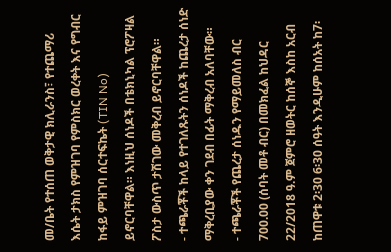መ/ቤት የተሰጠ ወቅታዊ ክሊራንስ፣ የተጨማሪ እሴት ታክስ የምዝገባ የምስክር ወረቀት እና የግብር ከፋይ ምዝገባ ሰርተፍኬት (TIN No) ይኖርባቸዋል። እነዚህ ሰነዶች በቴክኒካል ፕሮፖዛል ፖስታ ውስጥ ታሽገው መቅረብ ይኖርባቸዋል።
- ተጫራቾች ከላይ የተገለጹትን ሰነዶች ከጨረታ ሰነድ ማቅረቢያው ቀን ገደብ በፊት ማቅረብ አለባቸው።
- ተጫራቾች የጨረታ ሰነዱን የማይመለስ ብር 700.00 (ሰባት መቶ ብር) በመክፈል ከህዳር 22/2018 ዓ.ም ጀምሮ ዘወትር ከሰኞ እስከ አርብ ከጠዋቱ 2፡30 6፡30 ሰዓት እንዲሁም ከሰአት ከ7፡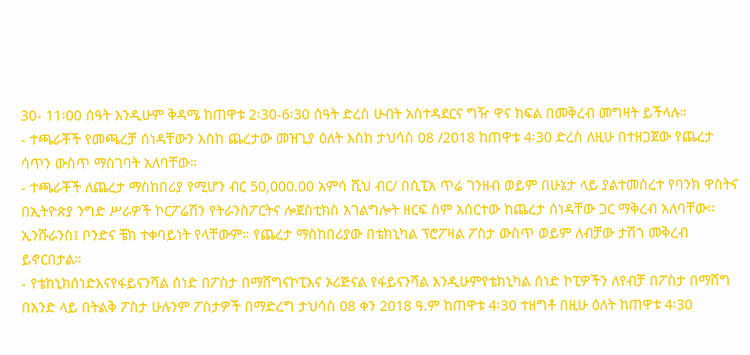30- 11፡00 ሰዓት እንዲሁም ቅዳሜ ከጠዋቱ 2፡30-6፡30 ሰዓት ድረስ ሁብት አስተዳደርና ግዥ ዋና ክፍል በመቅረብ መግዛት ይችላሉ።
- ተጫራቾች የመጫረቻ ሰነዳቸውን እስከ ጨረታው መዝጊያ ዕለት እስከ ታህሳስ 08 /2018 ከጠዋቱ 4፡30 ድረስ ለዚሁ በተዘጋጀው የጨረታ ሳጥን ውስጥ ማስገባት አለባቸው።
- ተጫራቾች ለጨረታ ማስከበሪያ የሚሆን ብር 50,000.00 አምሳ ሺህ ብር/ በሲፒአ ጥሬ ገንዘብ ወይም በሁኔታ ላይ ያልተመሰረተ የባንክ ዋስትና በኢትዮጵያ ንግድ ሥራዎች ኮርፖሬሽን የትራንስፖርትና ሎጀስቲክስ አገልግሎት ዘርፍ ስም አሰርተው ከጨረታ ሰነዳቸው ጋር ማቅረብ አለባቸው፡፡ ኢንሹራንስ፤ ቦንድና ቼክ ተቀባይነት የላቸውም። የጨረታ ማስከበሪያው በቴክኒካል ፕሮፖዛል ፖስታ ውስጥ ወይም ለብቻው ታሽጎ መቅረብ ይኖርበታል።
- የቴከኒክሰነድእናየፋይናንሻል ሰነድ በፖስታ በማሸግናኮፒእና ኦሪጅናል የፋይናንሻል እንዲሁምየቴክኒካል ሰነድ ኮፒዎችን ለየብቻ በፖስታ በማሸግ በአንድ ላይ በትልቅ ፖስታ ሁሉንም ፖስታዎች በማድረግ ታህሳስ 08 ቀን 2018 ዓ.ም ከጠዋቱ 4፡30 ተዘግቶ በዚሁ ዕለት ከጠዋቱ 4፡30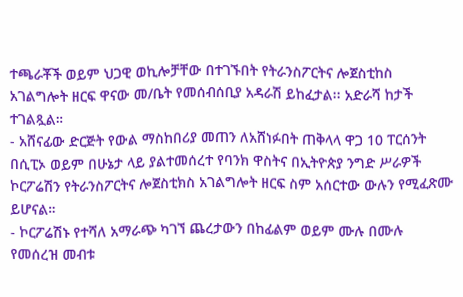ተጫራቾች ወይም ህጋዊ ወኪሎቻቸው በተገኙበት የትራንስፖርትና ሎጀስቲከስ አገልግሎት ዘርፍ ዋናው መ/ቤት የመሰብሰቢያ አዳራሽ ይከፈታል፡፡ አድራሻ ከታች ተገልጿል።
- አሸናፊው ድርጅት የውል ማስከበሪያ መጠን ለአሸነፉበት ጠቅላላ ዋጋ 10 ፐርሰንት በሲፒኦ ወይም በሁኔታ ላይ ያልተመሰረተ የባንክ ዋስትና በኢትዮጵያ ንግድ ሥራዎች ኮርፖሬሽን የትራንስፖርትና ሎጀስቲክስ አገልግሎት ዘርፍ ስም አሰርተው ውሉን የሚፈጽሙ ይሆናል።
- ኮርፖሬሽኑ የተሻለ አማራጭ ካገኘ ጨረታውን በከፊልም ወይም ሙሉ በሙሉ የመሰረዝ መብቱ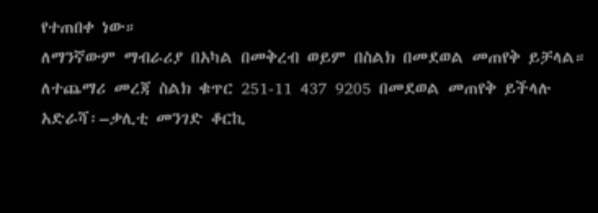የተጠበቀ ነው።
ለማንኛውም ማብራሪያ በአካል በመቅረብ ወይም በስልክ በመደወል መጠየቅ ይቻላል።
ለተጨማሪ መረጃ ስልክ ቁጥር 251-11 437 9205 በመደወል መጠየቅ ይችላሉ
አድራሻ፡–ቃሊቲ መንገድ ቆርኪ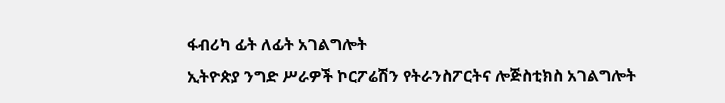ፋብሪካ ፊት ለፊት አገልግሎት
ኢትዮጵያ ንግድ ሥራዎች ኮርፖሬሽን የትራንስፖርትና ሎጅስቲክስ አገልግሎት